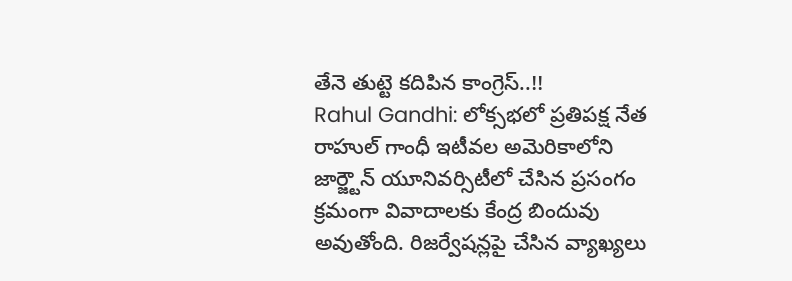తేనె తుట్టె కదిపిన కాంగ్రెస్..!!
Rahul Gandhi: లోక్సభలో ప్రతిపక్ష నేత రాహుల్ గాంధీ ఇటీవల అమెరికాలోని జార్జ్టౌన్ యూనివర్సిటీలో చేసిన ప్రసంగం క్రమంగా వివాదాలకు కేంద్ర బిందువు అవుతోంది. రిజర్వేషన్లపై చేసిన వ్యాఖ్యలు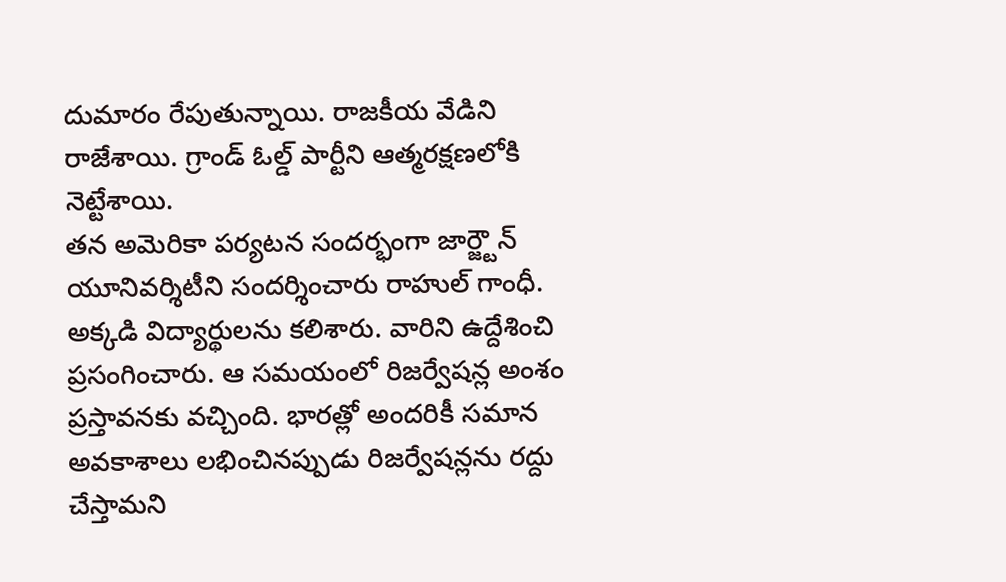దుమారం రేపుతున్నాయి. రాజకీయ వేడిని రాజేశాయి. గ్రాండ్ ఓల్డ్ పార్టీని ఆత్మరక్షణలోకి నెట్టేశాయి.
తన అమెరికా పర్యటన సందర్భంగా జార్జ్టౌన్ యూనివర్శిటీని సందర్శించారు రాహుల్ గాంధీ. అక్కడి విద్యార్థులను కలిశారు. వారిని ఉద్దేశించి ప్రసంగించారు. ఆ సమయంలో రిజర్వేషన్ల అంశం ప్రస్తావనకు వచ్చింది. భారత్లో అందరికీ సమాన అవకాశాలు లభించినప్పుడు రిజర్వేషన్లను రద్దు చేస్తామని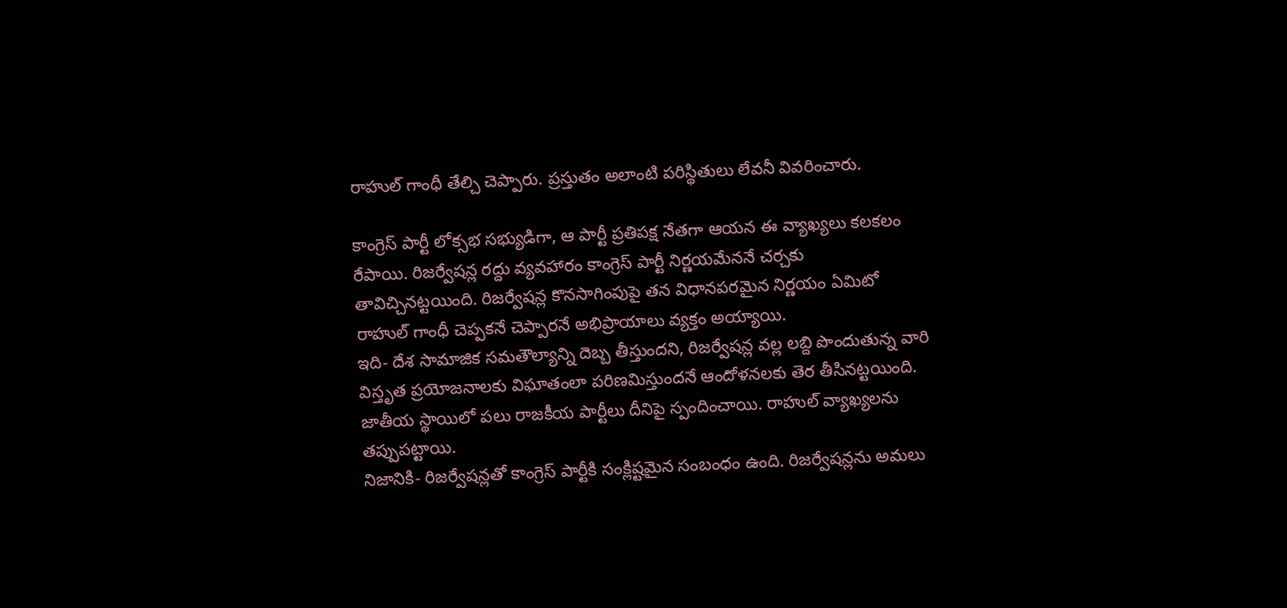రాహుల్ గాంధీ తేల్చి చెప్పారు. ప్రస్తుతం అలాంటి పరిస్థితులు లేవనీ వివరించారు.

కాంగ్రెస్ పార్టీ లోక్సభ సభ్యుడిగా, ఆ పార్టీ ప్రతిపక్ష నేతగా ఆయన ఈ వ్యాఖ్యలు కలకలం రేపాయి. రిజర్వేషన్ల రద్దు వ్యవహారం కాంగ్రెస్ పార్టీ నిర్ణయమేననే చర్చకు తావిచ్చినట్టయింది. రిజర్వేషన్ల కొనసాగింపుపై తన విధానపరమైన నిర్ణయం ఏమిటో రాహుల్ గాంధీ చెప్పకనే చెప్పారనే అభిప్రాయాలు వ్యక్తం అయ్యాయి.
ఇది- దేశ సామాజిక సమతౌల్యాన్ని దెబ్బ తీస్తుందని, రిజర్వేషన్ల వల్ల లబ్ది పొందుతున్న వారి విస్తృత ప్రయోజనాలకు విఘాతంలా పరిణమిస్తుందనే ఆందోళనలకు తెర తీసినట్టయింది. జాతీయ స్థాయిలో పలు రాజకీయ పార్టీలు దీనిపై స్పందించాయి. రాహుల్ వ్యాఖ్యలను తప్పుపట్టాయి.
నిజానికి- రిజర్వేషన్లతో కాంగ్రెస్ పార్టీకి సంక్లిష్టమైన సంబంధం ఉంది. రిజర్వేషన్లను అమలు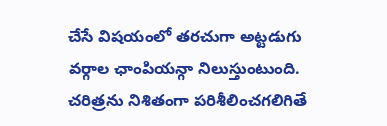చేసే విషయంలో తరచుగా అట్టడుగు వర్గాల ఛాంపియన్గా నిలుస్తుంటుంది. చరిత్రను నిశితంగా పరిశీలించగలిగితే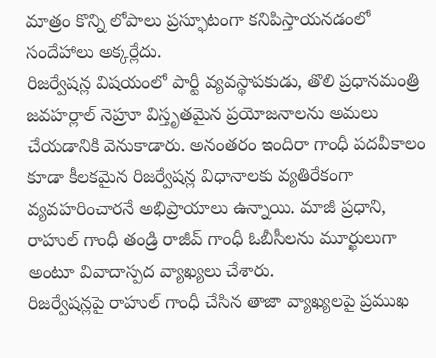మాత్రం కొన్ని లోపాలు ప్రస్ఫూటంగా కనిపిస్తాయనడంలో సందేహాలు అక్కర్లేదు.
రిజర్వేషన్ల విషయంలో పార్టీ వ్యవస్థాపకుడు, తొలి ప్రధానమంత్రి జవహర్లాల్ నెహ్రూ విస్తృతమైన ప్రయోజనాలను అమలు చేయడానికి వెనుకాడారు. అనంతరం ఇందిరా గాంధీ పదవీకాలం కూడా కీలకమైన రిజర్వేషన్ల విధానాలకు వ్యతిరేకంగా వ్యవహరించారనే అభిప్రాయాలు ఉన్నాయి. మాజీ ప్రధాని, రాహుల్ గాంధీ తండ్రి రాజీవ్ గాంధీ ఓబీసీలను మూర్ఖులుగా అంటూ వివాదాస్పద వ్యాఖ్యలు చేశారు.
రిజర్వేషన్లపై రాహుల్ గాంధీ చేసిన తాజా వ్యాఖ్యలపై ప్రముఖ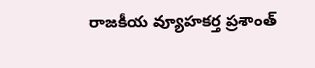రాజకీయ వ్యూహకర్త ప్రశాంత్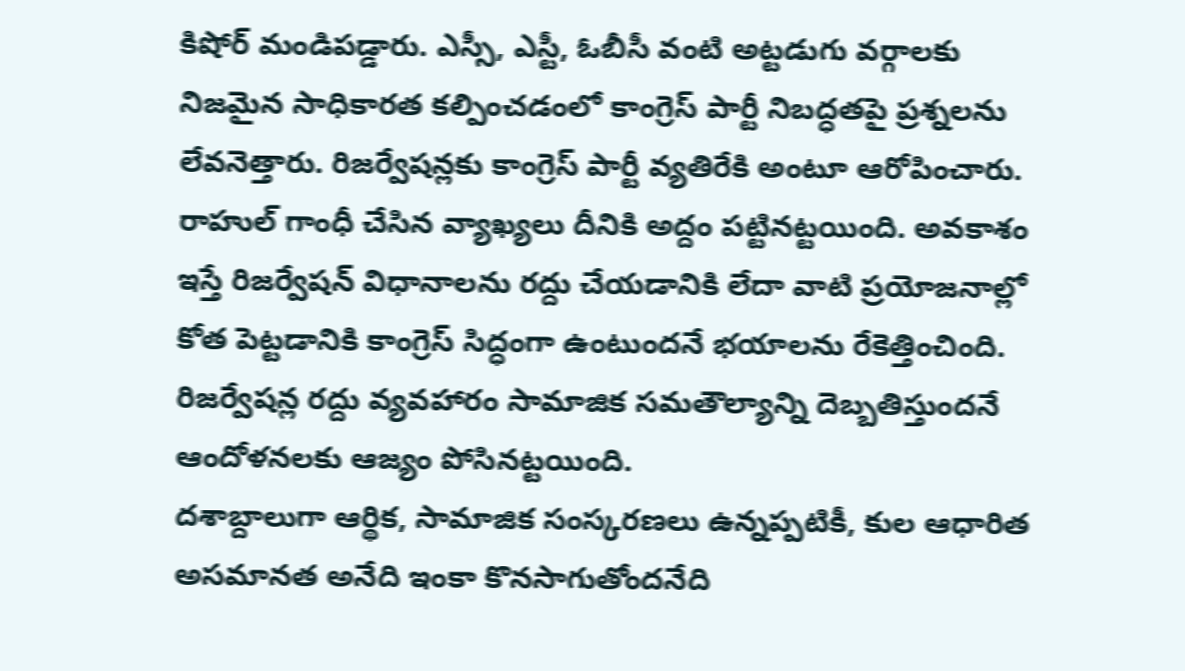కిషోర్ మండిపడ్డారు. ఎస్సీ, ఎస్టీ, ఓబీసీ వంటి అట్టడుగు వర్గాలకు నిజమైన సాధికారత కల్పించడంలో కాంగ్రెస్ పార్టీ నిబద్ధతపై ప్రశ్నలను లేవనెత్తారు. రిజర్వేషన్లకు కాంగ్రెస్ పార్టీ వ్యతిరేకి అంటూ ఆరోపించారు.
రాహుల్ గాంధీ చేసిన వ్యాఖ్యలు దీనికి అద్దం పట్టినట్టయింది. అవకాశం ఇస్తే రిజర్వేషన్ విధానాలను రద్దు చేయడానికి లేదా వాటి ప్రయోజనాల్లో కోత పెట్టడానికి కాంగ్రెస్ సిద్ధంగా ఉంటుందనే భయాలను రేకెత్తించింది. రిజర్వేషన్ల రద్దు వ్యవహారం సామాజిక సమతౌల్యాన్ని దెబ్బతిస్తుందనే ఆందోళనలకు ఆజ్యం పోసినట్టయింది.
దశాబ్దాలుగా ఆర్థిక, సామాజిక సంస్కరణలు ఉన్నప్పటికీ, కుల ఆధారిత అసమానత అనేది ఇంకా కొనసాగుతోందనేది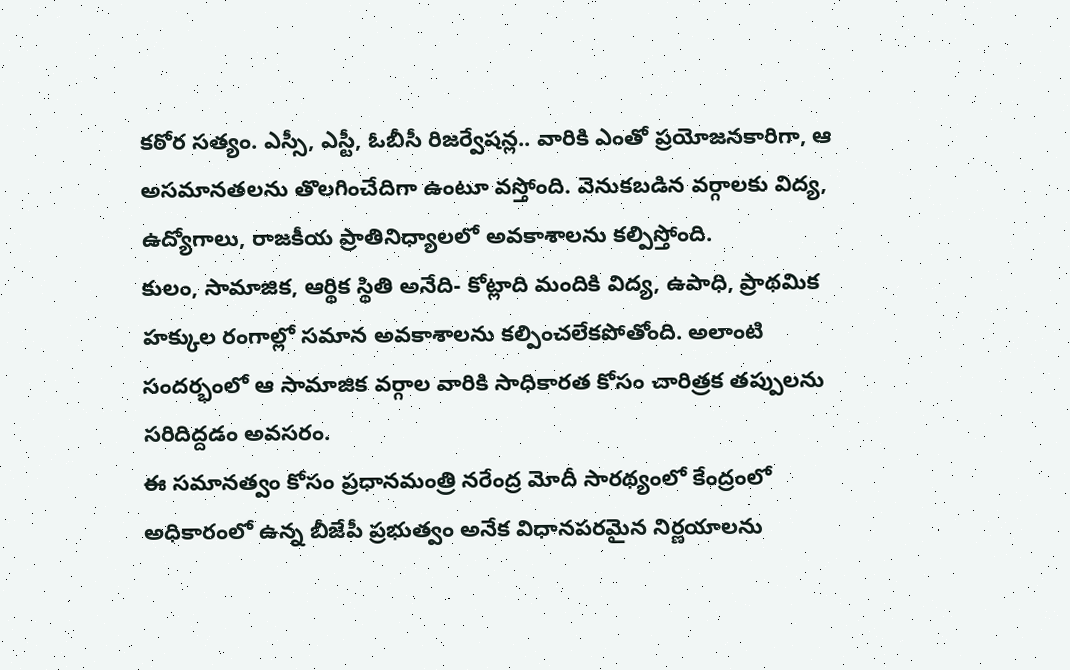కఠోర సత్యం. ఎస్సీ, ఎస్టీ, ఓబీసీ రిజర్వేషన్ల.. వారికి ఎంతో ప్రయోజనకారిగా, ఆ అసమానతలను తొలగించేదిగా ఉంటూ వస్తోంది. వెనుకబడిన వర్గాలకు విద్య, ఉద్యోగాలు, రాజకీయ ప్రాతినిధ్యాలలో అవకాశాలను కల్పిస్తోంది.
కులం, సామాజిక, ఆర్థిక స్థితి అనేది- కోట్లాది మందికి విద్య, ఉపాధి, ప్రాథమిక హక్కుల రంగాల్లో సమాన అవకాశాలను కల్పించలేకపోతోంది. అలాంటి సందర్భంలో ఆ సామాజిక వర్గాల వారికి సాధికారత కోసం చారిత్రక తప్పులను సరిదిద్దడం అవసరం.
ఈ సమానత్వం కోసం ప్రధానమంత్రి నరేంద్ర మోదీ సారథ్యంలో కేంద్రంలో అధికారంలో ఉన్న బీజేపీ ప్రభుత్వం అనేక విధానపరమైన నిర్ణయాలను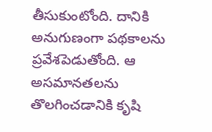తీసుకుంటోంది. దానికి అనుగుణంగా పథకాలను ప్రవేశపెడుతోంది. ఆ అసమానతలను తొలగించడానికి కృషి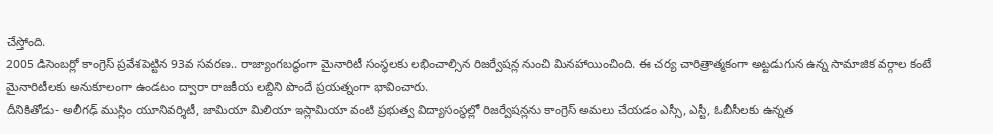చేస్తోంది.
2005 డిసెంబర్లో కాంగ్రెస్ ప్రవేశపెట్టిన 93వ సవరణ.. రాజ్యాంగబద్ధంగా మైనారిటీ సంస్థలకు లభించాల్సిన రిజర్వేషన్ల నుంచి మినహాయించింది. ఈ చర్య చారిత్రాత్మకంగా అట్టడుగున ఉన్న సామాజిక వర్గాల కంటే మైనారిటీలకు అనుకూలంగా ఉండటం ద్వారా రాజకీయ లబ్దిని పొందే ప్రయత్నంగా భావించారు.
దీనికితోడు- అలీగఢ్ ముస్లిం యూనివర్శిటీ, జామియా మిలియా ఇస్లామియా వంటి ప్రభుత్వ విద్యాసంస్థల్లో రిజర్వేషన్లను కాంగ్రెస్ అమలు చేయడం ఎస్సీ, ఎస్టీ, ఓబీసీలకు ఉన్నత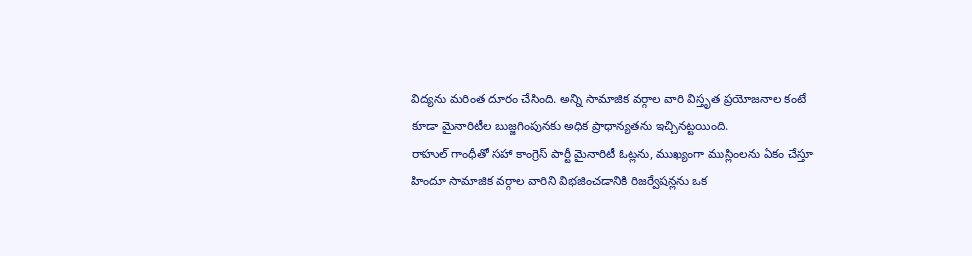విద్యను మరింత దూరం చేసింది. అన్ని సామాజిక వర్గాల వారి విస్తృత ప్రయోజనాల కంటే కూడా మైనారిటీల బుజ్జగింపునకు అధిక ప్రాధాన్యతను ఇచ్చినట్టయింది.
రాహుల్ గాంధీతో సహా కాంగ్రెస్ పార్టీ మైనారిటీ ఓట్లను, ముఖ్యంగా ముస్లింలను ఏకం చేస్తూ హిందూ సామాజిక వర్గాల వారిని విభజించడానికి రిజర్వేషన్లను ఒక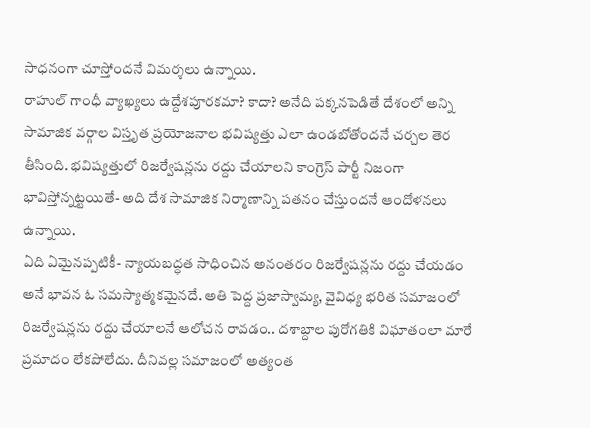సాధనంగా చూస్తోందనే విమర్శలు ఉన్నాయి.
రాహుల్ గాంధీ వ్యాఖ్యలు ఉద్దేశపూరకమా? కాదా? అనేది పక్కనపెడితే దేశంలో అన్ని సామాజిక వర్గాల విస్తృత ప్రయోజనాల భవిష్యత్తు ఎలా ఉండబోతోందనే చర్చల తెర తీసింది. భవిష్యత్తులో రిజర్వేషన్లను రద్దు చేయాలని కాంగ్రెస్ పార్టీ నిజంగా భావిస్తోన్నట్టయితే- అది దేశ సామాజిక నిర్మాణాన్ని పతనం చేస్తుందనే ఆందోళనలు ఉన్నాయి.
ఏది ఏమైనప్పటికీ- న్యాయబద్ధత సాధించిన అనంతరం రిజర్వేషన్లను రద్దు చేయడం అనే భావన ఓ సమస్యాత్మకమైనదే. అతి పెద్ద ప్రజాస్వామ్య, వైవిధ్య భరిత సమాజంలో రిజర్వేషన్లను రద్దు చేయాలనే ఆలోచన రావడం.. దశాబ్దాల పురోగతికి విఘాతంలా మారే ప్రమాదం లేకపోలేదు. దీనివల్ల సమాజంలో అత్యంత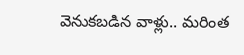వెనుకబడిన వాళ్లు.. మరింత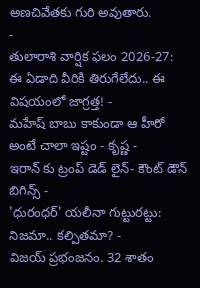అణచివేతకు గురి అవుతారు.
-
తులారాశి వార్షిక ఫలం 2026-27: ఈ ఏడాది వీరికి తిరుగేలేదు.. ఈ విషయంలో జాగ్రత్త! -
మహేష్ బాబు కాకుండా ఆ హీరో అంటే చాలా ఇష్టం - కృష్ణ -
ఇరాన్ కు ట్రంప్ డెడ్ లైన్- కౌంట్ డౌన్ బిగిన్స్ -
'ధురంధర్' యలీనా గుట్టురట్టు: నిజమా.. కల్పితమా? -
విజయ్ ప్రభంజనం. 32 శాతం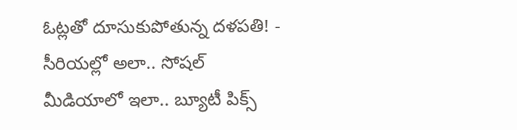ఓట్లతో దూసుకుపోతున్న దళపతి! -
సీరియల్లో అలా.. సోషల్ మీడియాలో ఇలా.. బ్యూటీ పిక్స్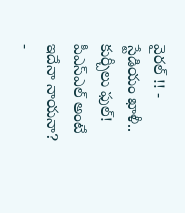వైరల్ !! -
స్టేడియం ఖాళీ.. కుర్చీలు ఫుల్! పీఎస్ఎల్ అంటే ఇదేనా నాయనా? -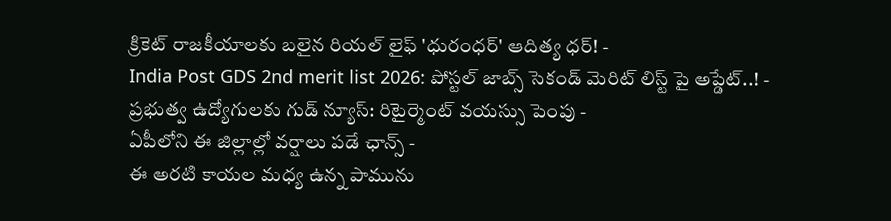క్రికెట్ రాజకీయాలకు బలైన రియల్ లైఫ్ 'ధురంధర్' ఆదిత్య ధర్! -
India Post GDS 2nd merit list 2026: పోస్టల్ జాబ్స్ సెకండ్ మెరిట్ లిస్ట్ పై అప్డేట్..! -
ప్రభుత్వ ఉద్యోగులకు గుడ్ న్యూస్: రిటైర్మెంట్ వయస్సు పెంపు -
ఏపీలోని ఈ జిల్లాల్లో వర్షాలు పడే ఛాన్స్ -
ఈ అరటి కాయల మధ్య ఉన్న పామును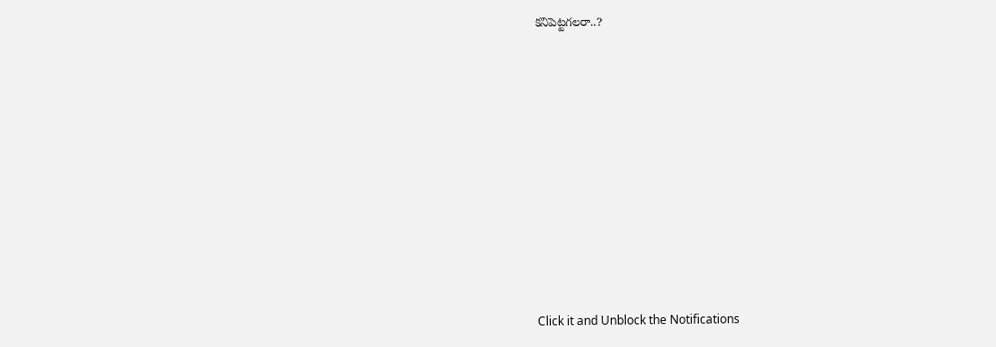కనిపెట్టగలరా..?












Click it and Unblock the Notifications